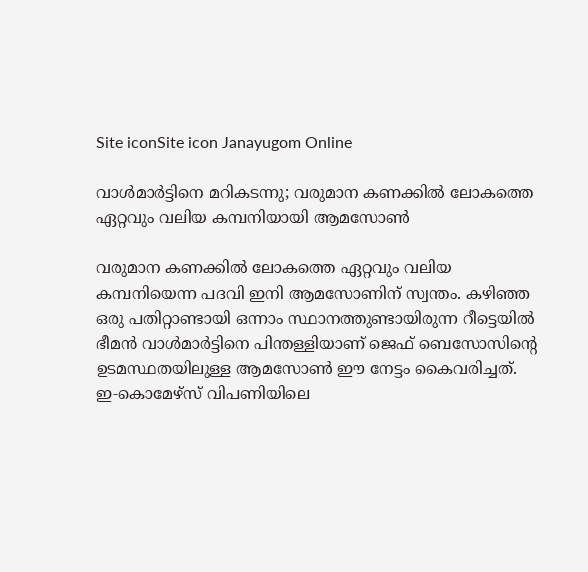Site iconSite icon Janayugom Online

വാൾമാർട്ടിനെ മറികടന്നു; വരുമാന കണക്കിൽ ലോകത്തെ ഏറ്റവും വലിയ കമ്പനിയായി ആമസോൺ

വരുമാന കണക്കിൽ ലോകത്തെ ഏറ്റവും വലിയ കമ്പനിയെന്ന പദവി ഇനി ആമസോണിന് സ്വന്തം. കഴിഞ്ഞ ഒരു പതിറ്റാണ്ടായി ഒന്നാം സ്ഥാനത്തുണ്ടായിരുന്ന റീട്ടെയിൽ ഭീമൻ വാൾമാർട്ടിനെ പിന്തള്ളിയാണ് ജെഫ് ബെസോസിന്റെ ഉടമസ്ഥതയിലുള്ള ആമസോൺ ഈ നേട്ടം കൈവരിച്ചത്. ഇ‑കൊമേഴ്‌സ് വിപണിയിലെ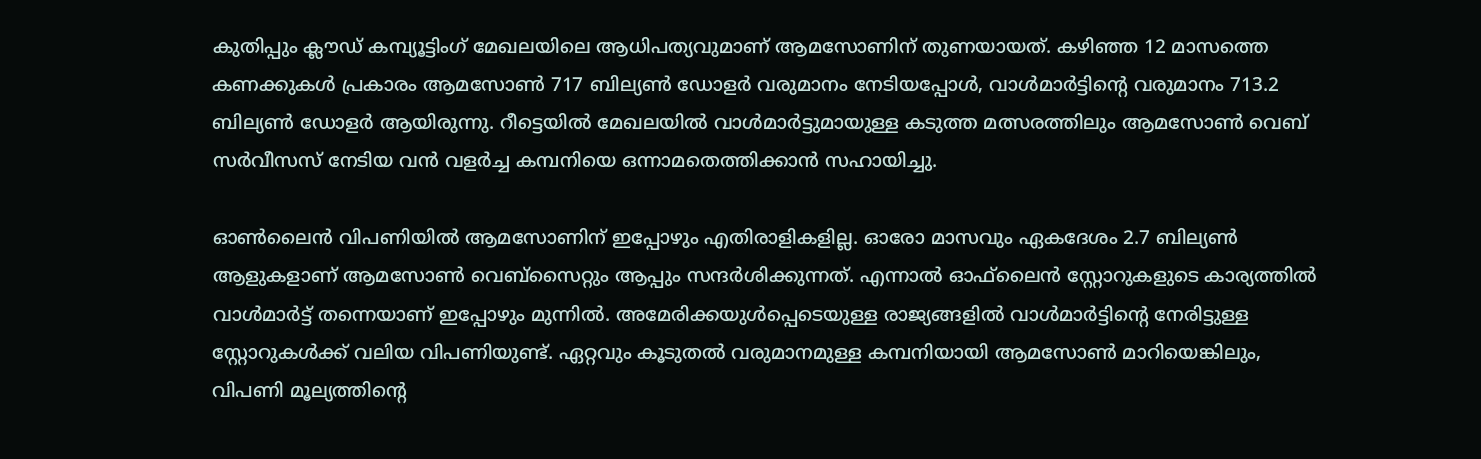കുതിപ്പും ക്ലൗഡ് കമ്പ്യൂട്ടിംഗ് മേഖലയിലെ ആധിപത്യവുമാണ് ആമസോണിന് തുണയായത്. കഴിഞ്ഞ 12 മാസത്തെ കണക്കുകൾ പ്രകാരം ആമസോൺ 717 ബില്യൺ ഡോളർ വരുമാനം നേടിയപ്പോൾ, വാൾമാർട്ടിന്റെ വരുമാനം 713.2 ബില്യൺ ഡോളർ ആയിരുന്നു. റീട്ടെയിൽ മേഖലയിൽ വാൾമാർട്ടുമായുള്ള കടുത്ത മത്സരത്തിലും ആമസോൺ വെബ് സർവീസസ് നേടിയ വൻ വളർച്ച കമ്പനിയെ ഒന്നാമതെത്തിക്കാൻ സഹായിച്ചു.

ഓൺലൈൻ വിപണിയിൽ ആമസോണിന് ഇപ്പോഴും എതിരാളികളില്ല. ഓരോ മാസവും ഏകദേശം 2.7 ബില്യൺ ആളുകളാണ് ആമസോൺ വെബ്‌സൈറ്റും ആപ്പും സന്ദർശിക്കുന്നത്. എന്നാൽ ഓഫ്‌ലൈൻ സ്റ്റോറുകളുടെ കാര്യത്തിൽ വാൾമാർട്ട് തന്നെയാണ് ഇപ്പോഴും മുന്നിൽ. അമേരിക്കയുൾപ്പെടെയുള്ള രാജ്യങ്ങളിൽ വാൾമാർട്ടിന്റെ നേരിട്ടുള്ള സ്റ്റോറുകൾക്ക് വലിയ വിപണിയുണ്ട്. ഏറ്റവും കൂടുതൽ വരുമാനമുള്ള കമ്പനിയായി ആമസോൺ മാറിയെങ്കിലും, വിപണി മൂല്യത്തിന്റെ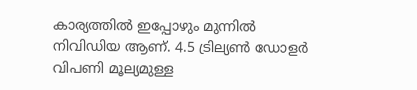കാര്യത്തിൽ ഇപ്പോഴും മുന്നിൽ നിവിഡിയ ആണ്. 4.5 ട്രില്യൺ ഡോളർ വിപണി മൂല്യമുള്ള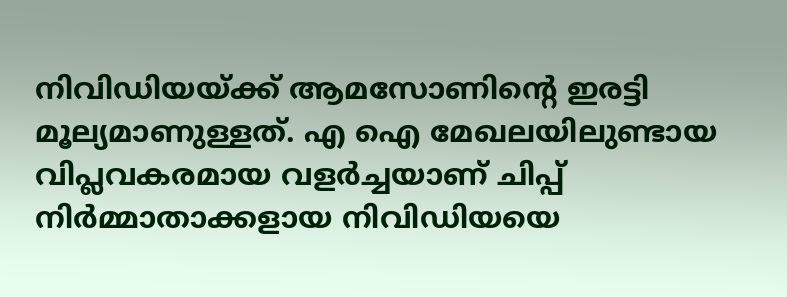നിവിഡിയയ്ക്ക് ആമസോണിന്റെ ഇരട്ടി മൂല്യമാണുള്ളത്. എ ഐ മേഖലയിലുണ്ടായ വിപ്ലവകരമായ വളർച്ചയാണ് ചിപ്പ് നിർമ്മാതാക്കളായ നിവിഡിയയെ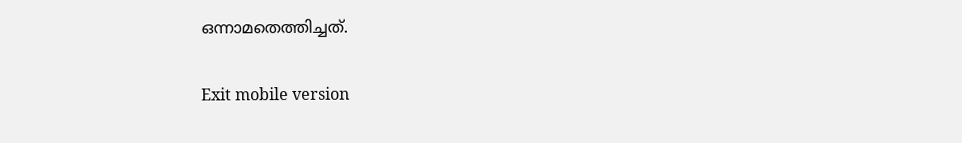ഒന്നാമതെത്തിച്ചത്.

Exit mobile version